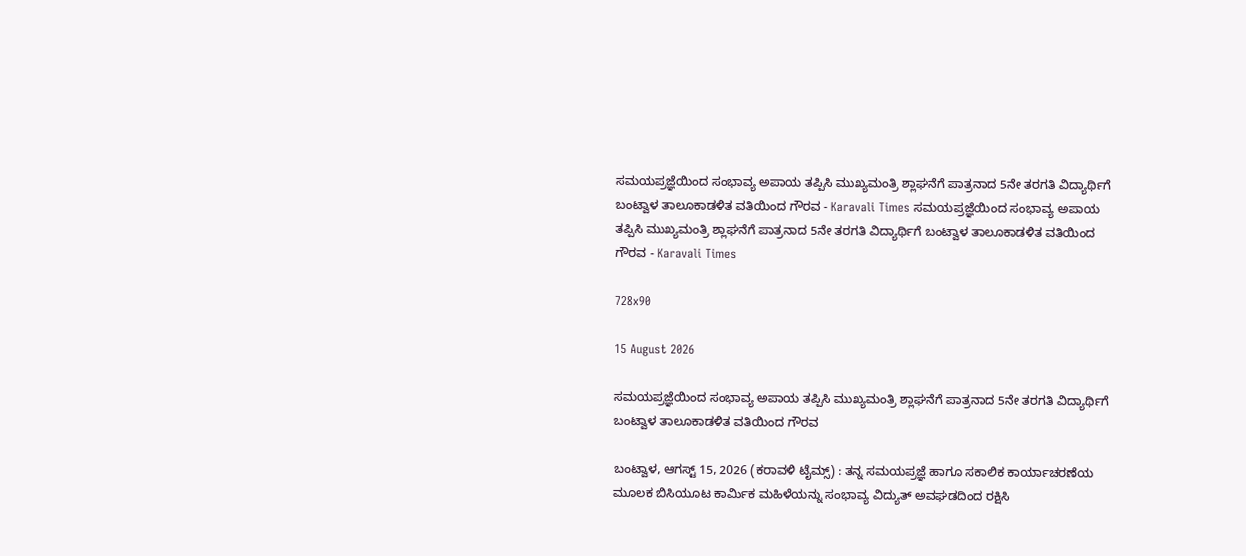ಸಮಯಪ್ರಜ್ಞೆಯಿಂದ ಸಂಭಾವ್ಯ ಅಪಾಯ ತಪ್ಪಿಸಿ ಮುಖ್ಯಮಂತ್ರಿ ಶ್ಲಾಘನೆಗೆ ಪಾತ್ರನಾದ 5ನೇ ತರಗತಿ ವಿದ್ಯಾರ್ಥಿಗೆ ಬಂಟ್ವಾಳ ತಾಲೂಕಾಡಳಿತ ವತಿಯಿಂದ ಗೌರವ - Karavali Times ಸಮಯಪ್ರಜ್ಞೆಯಿಂದ ಸಂಭಾವ್ಯ ಅಪಾಯ ತಪ್ಪಿಸಿ ಮುಖ್ಯಮಂತ್ರಿ ಶ್ಲಾಘನೆಗೆ ಪಾತ್ರನಾದ 5ನೇ ತರಗತಿ ವಿದ್ಯಾರ್ಥಿಗೆ ಬಂಟ್ವಾಳ ತಾಲೂಕಾಡಳಿತ ವತಿಯಿಂದ ಗೌರವ - Karavali Times

728x90

15 August 2026

ಸಮಯಪ್ರಜ್ಞೆಯಿಂದ ಸಂಭಾವ್ಯ ಅಪಾಯ ತಪ್ಪಿಸಿ ಮುಖ್ಯಮಂತ್ರಿ ಶ್ಲಾಘನೆಗೆ ಪಾತ್ರನಾದ 5ನೇ ತರಗತಿ ವಿದ್ಯಾರ್ಥಿಗೆ ಬಂಟ್ವಾಳ ತಾಲೂಕಾಡಳಿತ ವತಿಯಿಂದ ಗೌರವ

ಬಂಟ್ವಾಳ, ಆಗಸ್ಟ್ 15, 2026 (ಕರಾವಳಿ ಟೈಮ್ಸ್) : ತನ್ನ ಸಮಯಪ್ರಜ್ಞೆ ಹಾಗೂ ಸಕಾಲಿಕ ಕಾರ್ಯಾಚರಣೆಯ ಮೂಲಕ ಬಿಸಿಯೂಟ ಕಾರ್ಮಿಕ ಮಹಿಳೆಯನ್ನು ಸಂಭಾವ್ಯ ವಿದ್ಯುತ್ ಅವಘಡದಿಂದ ರಕ್ಷಿಸಿ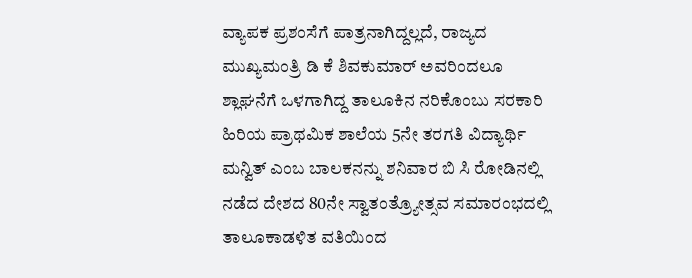ವ್ಯಾಪಕ ಪ್ರಶಂಸೆಗೆ ಪಾತ್ರನಾಗಿದ್ದಲ್ಲದೆ, ರಾಜ್ಯದ ಮುಖ್ಯಮಂತ್ರಿ ಡಿ ಕೆ ಶಿವಕುಮಾರ್ ಅವರಿಂದಲೂ ಶ್ಲಾಘನೆಗೆ ಒಳಗಾಗಿದ್ದ ತಾಲೂಕಿನ ನರಿಕೊಂಬು ಸರಕಾರಿ ಹಿರಿಯ ಪ್ರಾಥಮಿಕ ಶಾಲೆಯ 5ನೇ ತರಗತಿ ವಿದ್ಯಾರ್ಥಿ ಮನ್ವಿತ್ ಎಂಬ ಬಾಲಕನನ್ನು ಶನಿವಾರ ಬಿ ಸಿ ರೋಡಿನಲ್ಲಿ ನಡೆದ ದೇಶದ 80ನೇ ಸ್ವಾತಂತ್ರ್ಯೋತ್ಸವ ಸಮಾರಂಭದಲ್ಲಿ ತಾಲೂಕಾಡಳಿತ ವತಿಯಿಂದ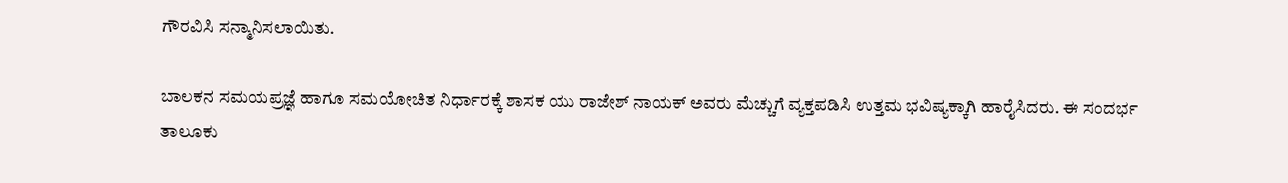ಗೌರವಿಸಿ ಸನ್ಮಾನಿಸಲಾಯಿತು.

ಬಾಲಕನ ಸಮಯಪ್ರಜ್ಞೆ ಹಾಗೂ ಸಮಯೋಚಿತ ನಿರ್ಧಾರಕ್ಕೆ ಶಾಸಕ ಯು ರಾಜೇಶ್ ನಾಯಕ್ ಅವರು ಮೆಚ್ಚುಗೆ ವ್ಯಕ್ತಪಡಿಸಿ ಉತ್ತಮ ಭವಿಷ್ಯಕ್ಕಾಗಿ ಹಾರೈಸಿದರು. ಈ ಸಂದರ್ಭ ತಾಲೂಕು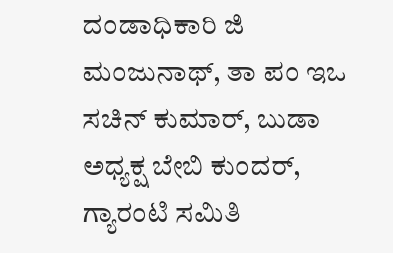ದಂಡಾಧಿಕಾರಿ ಜಿ ಮಂಜುನಾಥ್, ತಾ ಪಂ ಇಒ ಸಚಿನ್ ಕುಮಾರ್, ಬುಡಾ ಅಧ್ಯಕ್ಷ ಬೇಬಿ ಕುಂದರ್, ಗ್ಯಾರಂಟಿ ಸಮಿತಿ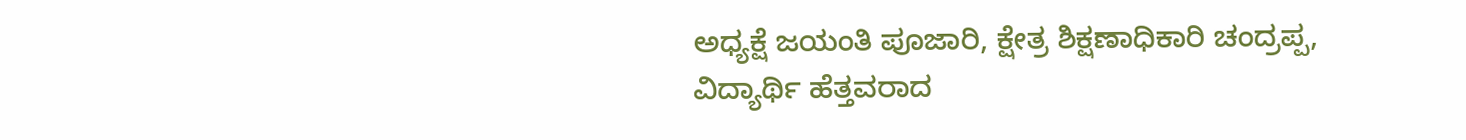ಅಧ್ಯಕ್ಷೆ ಜಯಂತಿ ಪೂಜಾರಿ, ಕ್ಷೇತ್ರ ಶಿಕ್ಷಣಾಧಿಕಾರಿ ಚಂದ್ರಪ್ಪ, ವಿದ್ಯಾರ್ಥಿ ಹೆತ್ತವರಾದ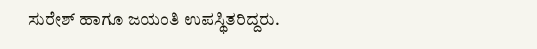ಸುರೇಶ್ ಹಾಗೂ ಜಯಂತಿ ಉಪಸ್ಥಿತರಿದ್ದರು.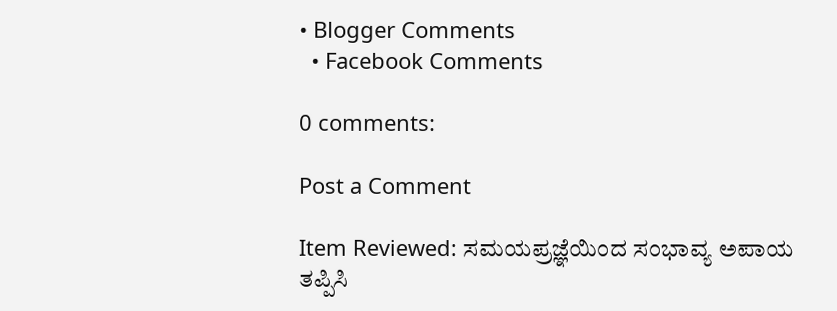• Blogger Comments
  • Facebook Comments

0 comments:

Post a Comment

Item Reviewed: ಸಮಯಪ್ರಜ್ಞೆಯಿಂದ ಸಂಭಾವ್ಯ ಅಪಾಯ ತಪ್ಪಿಸಿ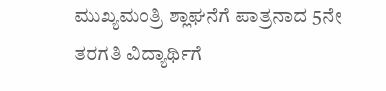ಮುಖ್ಯಮಂತ್ರಿ ಶ್ಲಾಘನೆಗೆ ಪಾತ್ರನಾದ 5ನೇ ತರಗತಿ ವಿದ್ಯಾರ್ಥಿಗೆ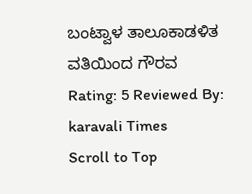ಬಂಟ್ವಾಳ ತಾಲೂಕಾಡಳಿತ ವತಿಯಿಂದ ಗೌರವ Rating: 5 Reviewed By: karavali Times
Scroll to Top